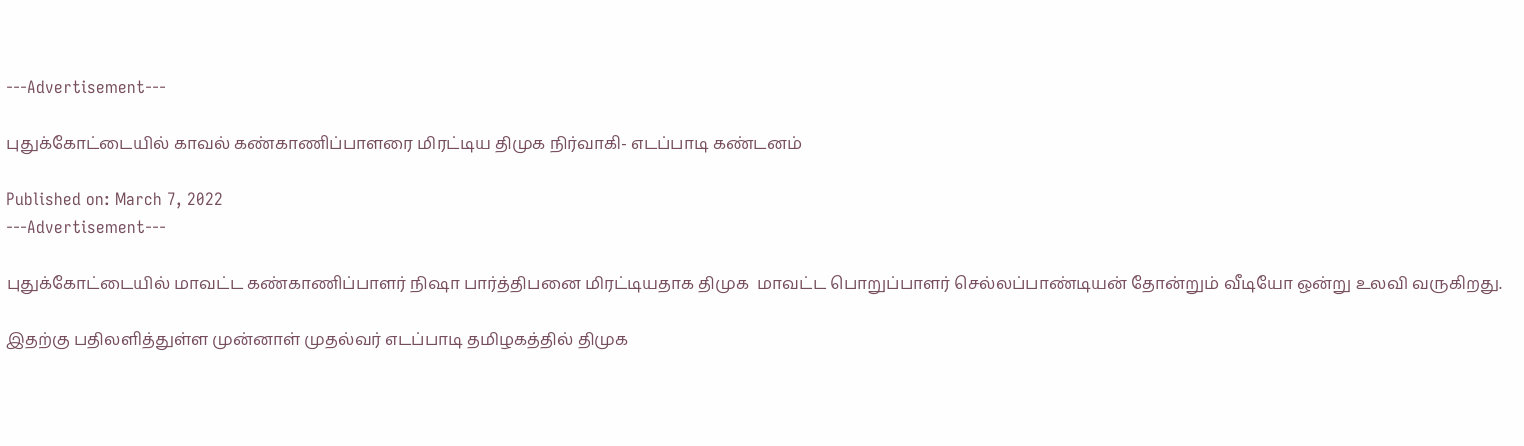---Advertisement---

புதுக்கோட்டையில் காவல் கண்காணிப்பாளரை மிரட்டிய திமுக நிர்வாகி- எடப்பாடி கண்டனம்

Published on: March 7, 2022
---Advertisement---

புதுக்கோட்டையில் மாவட்ட கண்காணிப்பாளர் நிஷா பார்த்திபனை மிரட்டியதாக திமுக  மாவட்ட பொறுப்பாளர் செல்லப்பாண்டியன் தோன்றும் வீடியோ ஒன்று உலவி வருகிறது.

இதற்கு பதிலளித்துள்ள முன்னாள் முதல்வர் எடப்பாடி தமிழகத்தில் திமுக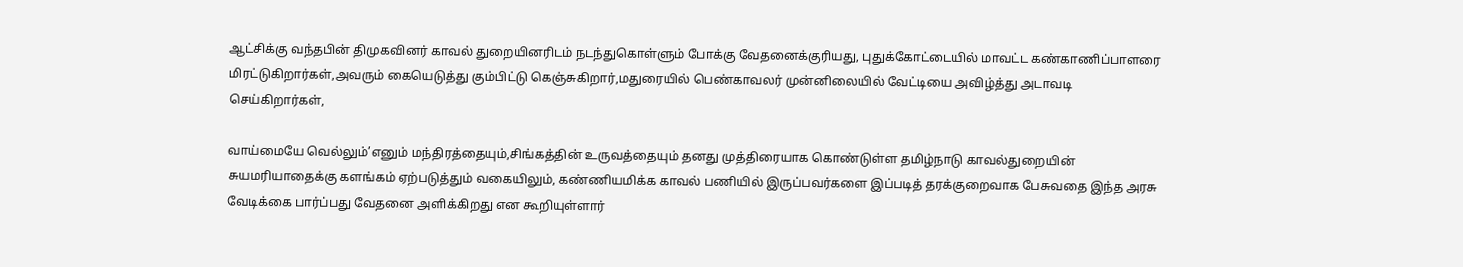ஆட்சிக்கு வந்தபின் திமுகவினர் காவல் துறையினரிடம் நடந்துகொள்ளும் போக்கு வேதனைக்குரியது, புதுக்கோட்டையில் மாவட்ட கண்காணிப்பாளரை மிரட்டுகிறார்கள்,அவரும் கையெடுத்து கும்பிட்டு கெஞ்சுகிறார்,மதுரையில் பெண்காவலர் முன்னிலையில் வேட்டியை அவிழ்த்து அடாவடி செய்கிறார்கள்,

வாய்மையே வெல்லும்’எனும் மந்திரத்தையும்,சிங்கத்தின் உருவத்தையும் தனது முத்திரையாக கொண்டுள்ள தமிழ்நாடு காவல்துறையின் சுயமரியாதைக்கு களங்கம் ஏற்படுத்தும் வகையிலும், கண்ணியமிக்க காவல் பணியில் இருப்பவர்களை இப்படித் தரக்குறைவாக பேசுவதை இந்த அரசு வேடிக்கை பார்ப்பது வேதனை அளிக்கிறது என கூறியுள்ளார்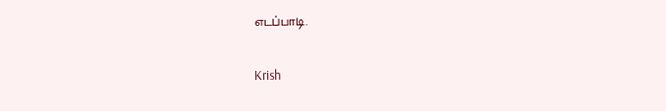எடப்பாடி.

Krish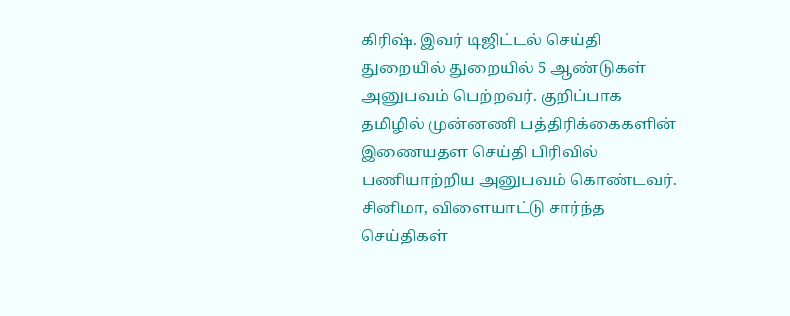கிரிஷ். இவர் டிஜிட்டல் செய்தி துறையில் துறையில் 5 ஆண்டுகள் அனுபவம் பெற்றவர். குறிப்பாக தமிழில் முன்னணி பத்திரிக்கைகளின் இணையதள செய்தி பிரிவில் பணியாற்றிய அனுபவம் கொண்டவர். சினிமா, விளையாட்டு சார்ந்த செய்திகள்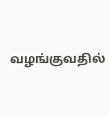வழங்குவதில்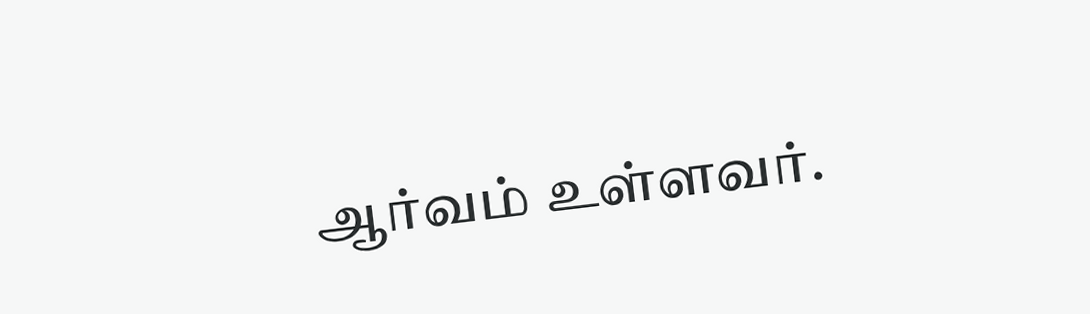ஆர்வம் உள்ளவர்.